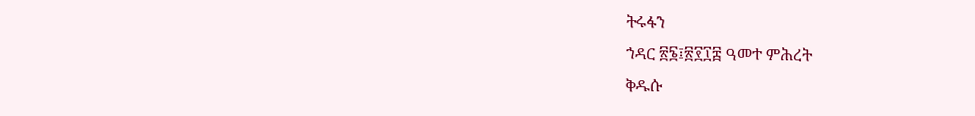ትሩፋን
ኀዳር ፳፮፤፳፻፲፰ ዓመተ ምሕረት
ቅዱሱ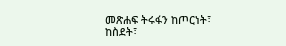መጽሐፍ ትሩፋን ከጦርነት፣ ከስደት፣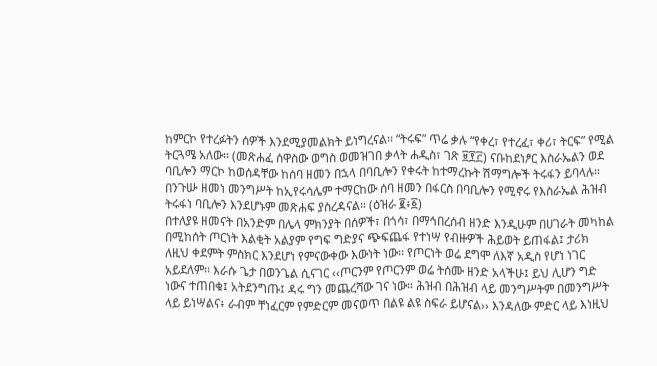ከምርኮ የተረፉትን ሰዎች እንደሚያመልክት ይነግረናል፡፡ “ትሩፍ” ጥሬ ቃሉ “የቀረ፣ የተረፈ፣ ቀሪ፣ ትርፍ” የሚል ትርጓሜ አለው፡፡ (መጽሐፈ ሰዋስው ወግስ ወመዝገበ ቃላት ሐዲስ፣ ገጽ ፱፻፫) ናቡከደነፆር እስራኤልን ወደ ባቢሎን ማርኮ ከወሰዳቸው ከሰባ ዘመን በኋላ በባቢሎን የቀሩት ከተማረኩት ሽማግሎች ትሩፋን ይባላሉ። በንጉሡ ዘመነ መንግሥት ከኢየሩሳሌም ተማርከው ሰባ ዘመን በፋርስ በባቢሎን የሚኖሩ የእስራኤል ሕዝብ ትሩፋነ ባቢሎን እንደሆኑም መጽሐፍ ያስረዳናል። (ዕዝራ ፪፥፩)
በተለያዩ ዘመናት በአንድም በሌላ ምክንያት በሰዎች፣ በጎሳ፣ በማኅበረሰብ ዘንድ እንዲሁም በሀገራት መካከል በሚከሰት ጦርነት እልቂት አልያም የግፍ ግድያና ጭፍጨፋ የተነሣ የብዙዎች ሕይወት ይጠፋል፤ ታሪክ ለዚህ ቀደምት ምስክር እንደሆነ የምናውቀው እውነት ነው፡፡ የጦርነት ወሬ ደግሞ ለእኛ አዲስ የሆነ ነገር አይደለም፡፡ እራሱ ጌታ በወንጌል ሲናገር ‹‹ጦርንም የጦርንም ወሬ ትሰሙ ዘንድ አላችሁ፤ ይህ ሊሆን ግድ ነውና ተጠበቁ፤ አትደንግጡ፤ ዳሩ ግን መጨረሻው ገና ነው። ሕዝብ በሕዝብ ላይ መንግሥትም በመንግሥት ላይ ይነሣልና፥ ራብም ቸነፈርም የምድርም መናወጥ በልዩ ልዩ ስፍራ ይሆናል›› እንዳለው ምድር ላይ እነዚህ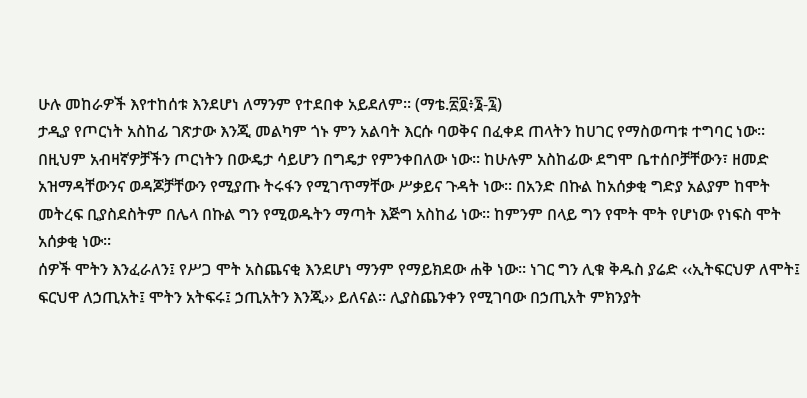ሁሉ መከራዎች እየተከሰቱ እንደሆነ ለማንም የተደበቀ አይደለም፡፡ (ማቴ.፳፬፥፮-፯)
ታዲያ የጦርነት አስከፊ ገጽታው እንጂ መልካም ጎኑ ምን አልባት እርሱ ባወቅና በፈቀደ ጠላትን ከሀገር የማስወጣቱ ተግባር ነው፡፡ በዚህም አብዛኛዎቻችን ጦርነትን በውዴታ ሳይሆን በግዴታ የምንቀበለው ነው፡፡ ከሁሉም አስከፊው ደግሞ ቤተሰቦቻቸውን፣ ዘመድ አዝማዳቸውንና ወዳጆቻቸውን የሚያጡ ትሩፋን የሚገጥማቸው ሥቃይና ጉዳት ነው፡፡ በአንድ በኩል ከአሰቃቂ ግድያ አልያም ከሞት መትረፍ ቢያስደስትም በሌላ በኩል ግን የሚወዱትን ማጣት እጅግ አስከፊ ነው፡፡ ከምንም በላይ ግን የሞት ሞት የሆነው የነፍስ ሞት አሰቃቂ ነው፡፡
ሰዎች ሞትን እንፈራለን፤ የሥጋ ሞት አስጨናቂ እንደሆነ ማንም የማይክደው ሐቅ ነው፡፡ ነገር ግን ሊቁ ቅዱስ ያሬድ ‹‹ኢትፍርህዎ ለሞት፤ ፍርህዋ ለኃጢአት፤ ሞትን አትፍሩ፤ ኃጢአትን እንጂ›› ይለናል፡፡ ሊያስጨንቀን የሚገባው በኃጢአት ምክንያት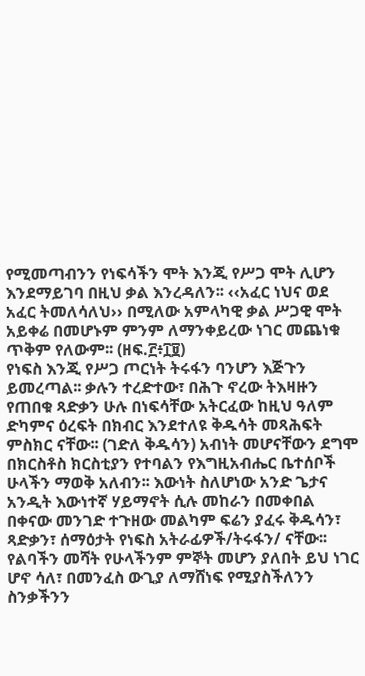የሚመጣብንን የነፍሳችን ሞት እንጂ የሥጋ ሞት ሊሆን እንደማይገባ በዚህ ቃል እንረዳለን፡፡ ‹‹አፈር ነህና ወደ አፈር ትመለሳለህ›› በሚለው አምላካዊ ቃል ሥጋዊ ሞት አይቀሬ በመሆኑም ምንም ለማንቀይረው ነገር መጨነቁ ጥቅም የለውም፡፡ (ዘፍ.፫፥፲፱)
የነፍስ እንጂ የሥጋ ጦርነት ትሩፋን ባንሆን እጅጉን ይመረጣል፡፡ ቃሉን ተረድተው፣ በሕጉ ኖረው ትእዛዙን የጠበቁ ጻድቃን ሁሉ በነፍሳቸው አትርፈው ከዚህ ዓለም ድካምና ዕረፍት በክብር እንደተለዩ ቅዱሳት መጻሕፍት ምስክር ናቸው፡፡ (ገድለ ቅዱሳን) አብነት መሆናቸውን ደግሞ በክርስቶስ ክርስቲያን የተባልን የእግዚአብሔር ቤተሰቦች ሁላችን ማወቅ አለብን፡፡ እውነት ስለሆነው አንድ ጌታና አንዲት እውነተኛ ሃይማኖት ሲሉ መከራን በመቀበል በቀናው መንገድ ተጉዘው መልካም ፍሬን ያፈሩ ቅዱሳን፣ ጻድቃን፣ ሰማዕታት የነፍስ አትራፊዎች/ትሩፋን/ ናቸው፡፡
የልባችን መሻት የሁላችንም ምኞት መሆን ያለበት ይህ ነገር ሆኖ ሳለ፣ በመንፈስ ውጊያ ለማሸነፍ የሚያስችለንን ስንቃችንን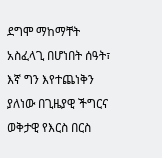ደግሞ ማከማቸት አስፈላጊ በሆነበት ሰዓት፣ እኛ ግን እየተጨነቅን ያለነው በጊዜያዊ ችግርና ወቅታዊ የእርስ በርስ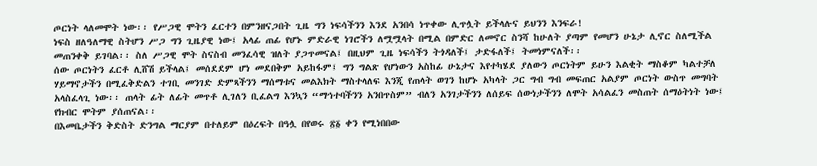ጦርነት ላለመሞት ነው፡፡ የሥጋዊ ሞትን ፈርተን በምንዘናጋበት ጊዜ ግን ነፍሳችንን እንደ አንበሳ ነጥቀው ሊጥሏት ይችላሉና ይህንን እንፍራ!
ነፍስ ዘለዓለማዊ ስትሆን ሥጋ ግን ጊዜያዊ ነው፤ አላፊ ጠፊ የሆኑ ምድራዊ ነገሮችን ለሟሟላት በሚል በምድር ለመኖር ስንሻ ከሁለት ያጣም የመሆን ሁኔታ ሊኖር ስለሚችል መጠንቀቅ ይገባል፡፡ ስለ ሥጋዊ ሞት ስናስብ መንፈሳዊ ዝለት ያጋጥመናል፤ በዚህም ጊዜ ነፍሳችን ትጎዳለች፤ ታድፋለች፤ ትመነምናለች፡፡
ሰው ጦርነትን ፈርቶ ሊሸሽ ይችላል፤ መሰደደም ሆነ መደበቅም አይከፋም፤ ግን ግልጽ የሆነውን አስከፊ ሁኔታና እየተካሄደ ያለውን ጦርነትም ይሁን እልቂት ማስቆም ካልተቻለ ሃይማኖታችን በሚፈቅድልን ተገቢ መንገድ ድምጻችንን ማሰማቱና መልእክት ማስተላለፍ እንጂ የጠላት ወገን ከሆኑ አካላት ጋር ግብ ግብ መፍጠር አልያም ጦርነት ውስጥ መግባት አላስፈላጊ ነው፡፡ ጠላት ፊት ለፊት መጥቶ ሊገለን ቢፈልግ እንኳን “ማኅተባችንን አንበጥስም” ብለን አንገታችንን ለሰይፍ ሰውነታችንን ለሞት አሳልፈን መስጠት ሰማዕትነት ነው፤ የክብር ሞትም ያሰጠናል፡፡
በእመቤታችን ቅድስት ድንግል ማርያም በተለይም በዕረፍት በዓሏ በየወሩ ፳፩ ቀን የሚነበበው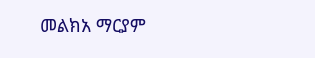መልክአ ማርያም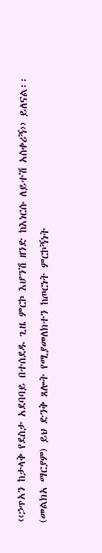‹‹ኃጥአን ከታላቅ የደስታ አደባባይ በተሰደዱ ጊዜ ምርኮ እሆንሽ ዘንድ ከእነርሱ ለይተሽ አስቀሪኝ›› ይለናል፡፡ (መልክአ ማርያም) ይህ ድንቅ ጸሎት የሚያመለክተን ከጦርነት ምርኮኝነት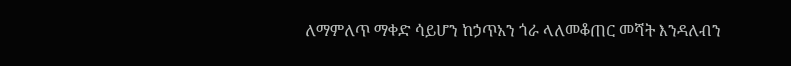ለማምለጥ ማቀድ ሳይሆን ከኃጥአን ጎራ ላለመቆጠር መሻት እንዳለብን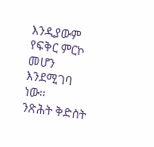እንዲያውም የፍቅር ምርኮ መሆን እንደሚገባ ነው፡፡
ንጽሕት ቅድስት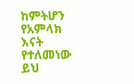ከምትሆን የአምላክ እናት የተለመነው ይህ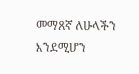መማጸኛ ለሁላችን እንደሚሆን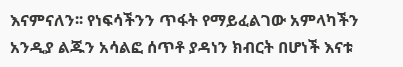እናምናለን፡፡ የነፍሳችንን ጥፋት የማይፈልገው አምላካችን አንዲያ ልጁን አሳልፎ ሰጥቶ ያዳነን ክብርት በሆነች እናቱ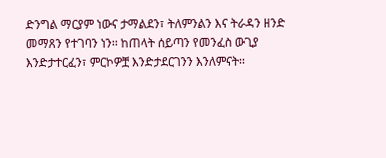ድንግል ማርያም ነውና ታማልደን፣ ትለምንልን እና ትራዳን ዘንድ መማጸን የተገባን ነን፡፡ ከጠላት ሰይጣን የመንፈስ ውጊያ እንድታተርፈን፣ ምርኮዎቿ እንድታደርገንን እንለምናት፡፡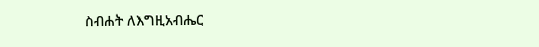ስብሐት ለእግዚአብሔር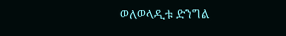ወለወላዲቱ ድንግል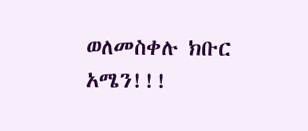ወለመስቀሉ ክቡር አሜን!!!